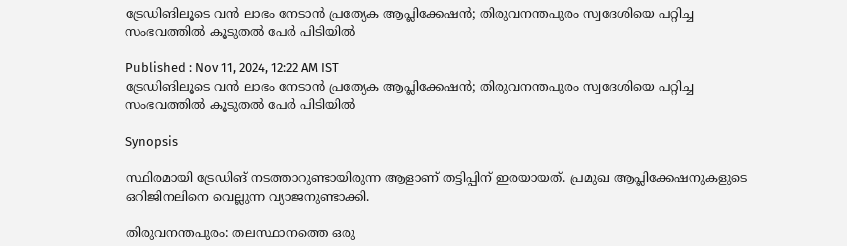ട്രേഡിങിലൂടെ വൻ ലാഭം നേടാൻ പ്രത്യേക ആപ്ലിക്കേഷൻ; തിരുവനന്തപുരം സ്വദേശിയെ പറ്റിച്ച സംഭവത്തിൽ കൂടുതൽ പേർ പിടിയിൽ

Published : Nov 11, 2024, 12:22 AM IST
ട്രേഡിങിലൂടെ വൻ ലാഭം നേടാൻ പ്രത്യേക ആപ്ലിക്കേഷൻ; തിരുവനന്തപുരം സ്വദേശിയെ പറ്റിച്ച സംഭവത്തിൽ കൂടുതൽ പേർ പിടിയിൽ

Synopsis

സ്ഥിരമായി ട്രേഡിങ് നടത്താറുണ്ടായിരുന്ന ആളാണ് തട്ടിപ്പിന് ഇരയായത്. പ്രമുഖ ആപ്ലിക്കേഷനുകളുടെ ഒറിജിനലിനെ വെല്ലുന്ന വ്യാജനുണ്ടാക്കി.

തിരുവനന്തപുരം: തലസ്ഥാനത്തെ ഒരു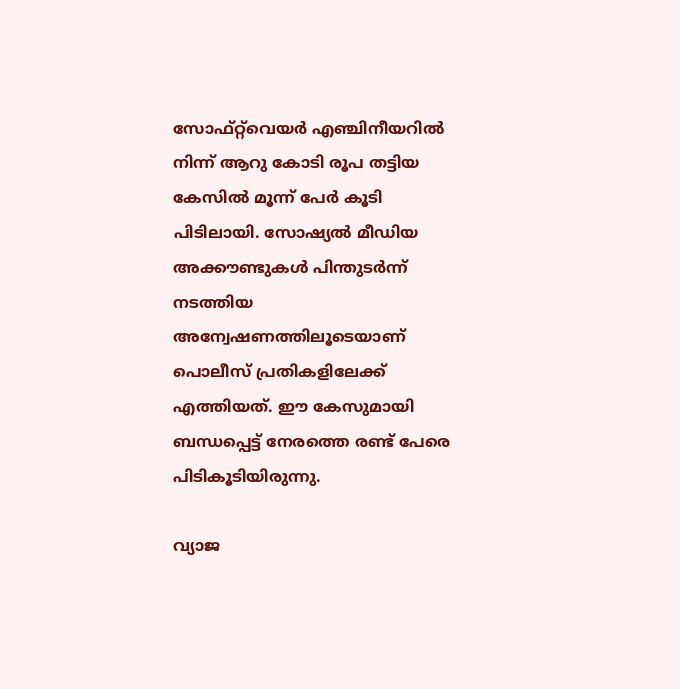സോഫ്റ്റ്‍വെയർ എഞ്ചിനീയറിൽ നിന്ന് ആറു കോടി രൂപ തട്ടിയ കേസിൽ മൂന്ന് പേർ കൂടി പിടിലായി. സോഷ്യൽ മീഡിയ അക്കൗണ്ടുകൾ പിന്തുടർന്ന് നടത്തിയ അന്വേഷണത്തിലൂടെയാണ് പൊലീസ് പ്രതികളിലേക്ക് എത്തിയത്. ഈ കേസുമായി ബന്ധപ്പെട്ട് നേരത്തെ രണ്ട് പേരെ പിടികൂടിയിരുന്നു.

വ്യാജ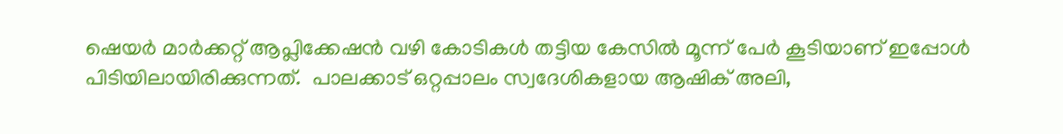ഷെയർ മാർക്കറ്റ് ആപ്ലിക്കേഷൻ വഴി കോടികൾ തട്ടിയ കേസിൽ മൂന്ന് പേർ കൂടിയാണ് ഇപ്പോൾ പിടിയിലായിരിക്കുന്നത്.  പാലക്കാട് ഒറ്റപ്പാലം സ്വദേശികളായ ആഷിക് അലി,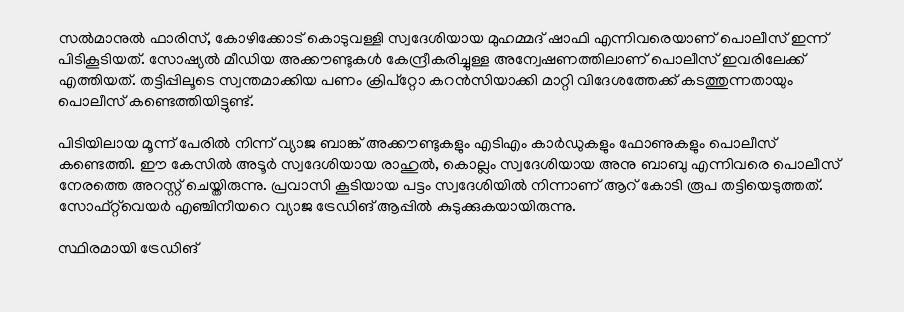സൽമാനുൽ ഫാരിസ്, കോഴിക്കോട് കൊടുവള്ളി സ്വദേശിയായ മുഹമ്മദ് ഷാഫി എന്നിവരെയാണ് പൊലീസ് ഇന്ന് പിടികൂടിയത്. സോഷ്യൽ മീഡിയ അക്കൗണ്ടുകൾ കേന്ദ്രീകരിച്ചുള്ള അന്വേഷണത്തിലാണ് പൊലീസ് ഇവരിലേക്ക് എത്തിയത്. തട്ടിപ്പിലൂടെ സ്വന്തമാക്കിയ പണം ക്രിപ്റ്റോ കറൻസിയാക്കി മാറ്റി വിദേശത്തേക്ക് കടത്തുന്നതായും പൊലീസ് കണ്ടെത്തിയിട്ടുണ്ട്.

പിടിയിലായ മൂന്ന് പേരിൽ നിന്ന് വ്യാജ ബാങ്ക് അക്കൗണ്ടുകളും എടിഎം കാർഡുകളും ഫോണുകളും പൊലീസ് കണ്ടെത്തി. ഈ കേസിൽ അടൂർ സ്വദേശിയായ രാഹുൽ, കൊല്ലം സ്വദേശിയായ അനു ബാബു എന്നിവരെ പൊലീസ് നേരത്തെ അറസ്റ്റ് ചെയ്തിരുന്നു. പ്രവാസി കൂടിയായ പട്ടം സ്വദേശിയിൽ നിന്നാണ് ആറ് കോടി രൂപ തട്ടിയെടുത്തത്. സോഫ്റ്റ്‍വെയർ എഞ്ചിനീയറെ വ്യാജ ട്രേഡിങ് ആപ്പിൽ കുടുക്കുകയായിരുന്നു.

സ്ഥിരമായി ട്രേഡിങ്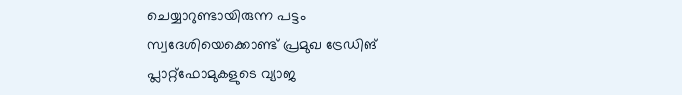ചെയ്യാറുണ്ടായിരുന്ന പട്ടം സ്വദേശിയെക്കൊണ്ട് പ്രമുഖ ട്രേഡിങ് പ്ലാറ്റ്‍ഫോമുകളുടെ വ്യാജ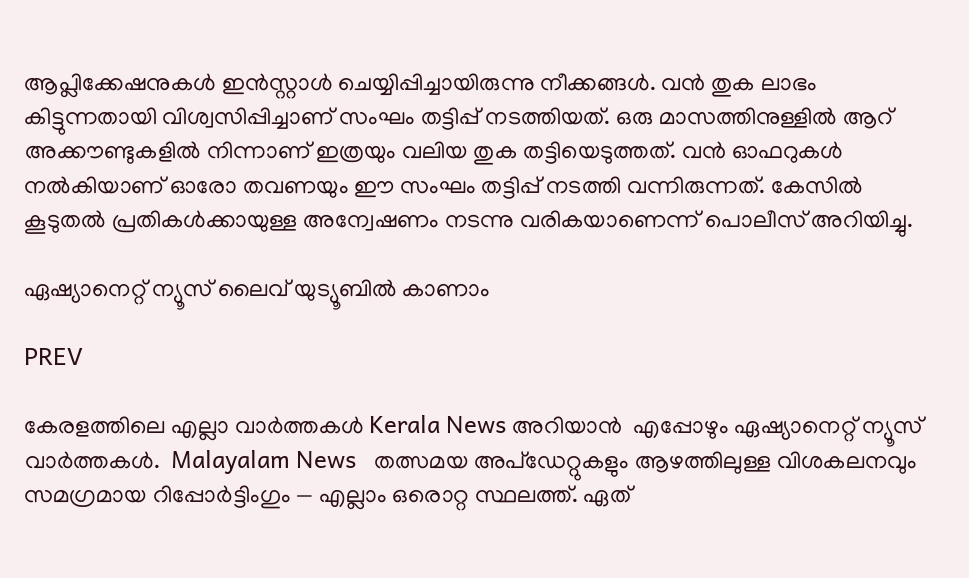ആപ്ലിക്കേഷനുകൾ ഇൻസ്റ്റാൾ ചെയ്യിപ്പിച്ചായിരുന്നു നീക്കങ്ങൾ. വൻ തുക ലാഭം കിട്ടുന്നതായി വിശ്വസിപ്പിച്ചാണ് സംഘം തട്ടിപ്പ് നടത്തിയത്. ഒരു മാസത്തിനുള്ളിൽ ആറ് അക്കൗണ്ടുകളിൽ നിന്നാണ് ഇത്രയും വലിയ തുക തട്ടിയെടുത്തത്. വൻ ഓഫറുകള്‍ നൽകിയാണ് ഓരോ തവണയും ഈ സംഘം തട്ടിപ്പ് നടത്തി വന്നിരുന്നത്. കേസിൽ കൂടുതൽ പ്രതികൾക്കായുള്ള അന്വേഷണം നടന്നു വരികയാണെന്ന് പൊലീസ് അറിയിച്ചു.

ഏഷ്യാനെറ്റ് ന്യൂസ് ലൈവ് യുട്യൂബിൽ കാണാം

PREV

കേരളത്തിലെ എല്ലാ വാർത്തകൾ Kerala News അറിയാൻ  എപ്പോഴും ഏഷ്യാനെറ്റ് ന്യൂസ് വാർത്തകൾ.  Malayalam News   തത്സമയ അപ്‌ഡേറ്റുകളും ആഴത്തിലുള്ള വിശകലനവും സമഗ്രമായ റിപ്പോർട്ടിംഗും — എല്ലാം ഒരൊറ്റ സ്ഥലത്ത്. ഏത്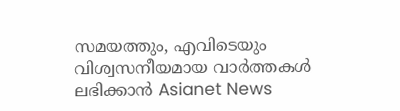സമയത്തും, എവിടെയും വിശ്വസനീയമായ വാർത്തകൾ ലഭിക്കാൻ Asianet News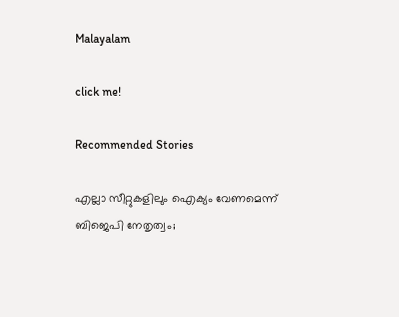Malayalam

click me!

Recommended Stories

എല്ലാ സീറ്റുകളിലും ഐക്യം വേണമെന്ന് ബിജെപി നേതൃത്വം;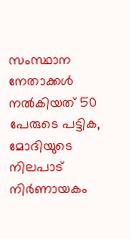സംസ്ഥാന നേതാക്കൾ നൽകിയത് 50 പേരുടെ പട്ടിക, മോദിയുടെ നിലപാട് നിർണായകം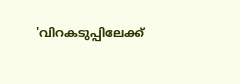'വിറകടുപ്പിലേക്ക്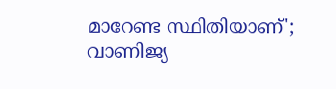മാറേണ്ട സ്ഥിതിയാണ്'; വാണിജ്യ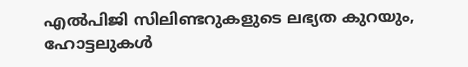എൽപിജി സിലിണ്ടറുകളുടെ ലഭ്യത കുറയും, ഹോട്ടലുകൾ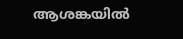ആശങ്കയിൽ